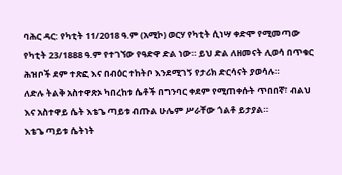ባሕር ዳር: የካቲት 11/2018 ዓ.ም (አሚኮ) ወርሃ የካቲት ሲነሣ ቀድሞ የሚመጣው የካቲት 23/1888 ዓ.ም የተገኘው የዓድዋ ድል ነው። ይህ ድል ለዘመናት ሊወሳ በጥቁር ሕዝቦች ደም ተጽፎ እና በብዕር ተከትቦ እንደሚገኝ የታሪክ ድርሳናት ያወሳሉ።
ለድሉ ትልቅ አስተዋጽኦ ካበረከቱ ሴቶች በግንባር ቀደም የሚጠቀሱት ጥበበኛ፣ ብልህ እና አስተዋይ ሴት እቴጌ ጣይቱ ብጡል ሁሌም ሥራቸው ጎልቶ ይታያል።
እቴጌ ጣይቱ ሴትነት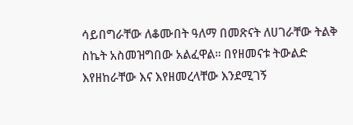ሳይበግራቸው ለቆሙበት ዓለማ በመጽናት ለሀገራቸው ትልቅ ስኬት አስመዝግበው አልፈዋል። በየዘመናቱ ትውልድ እየዘከራቸው እና እየዘመረላቸው እንደሚገኝ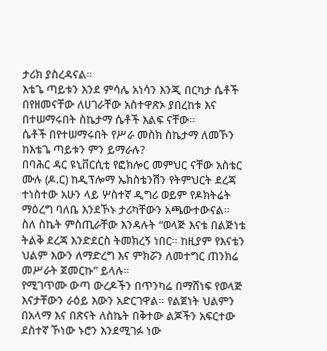ታሪክ ያስረዳናል።
እቴጌ ጣይቱን እንደ ምሳሌ አነሳን እንጂ በርካታ ሴቶች በየዘመናቸው ለሀገራቸው አስተዋጽኦ ያበረከቱ እና በተሠማሩበት ስኬታማ ሴቶች እልፍ ናቸው።
ሴቶች በየተሠማሩበት የሥራ መስክ ስኬታማ ለመኾን ከእቴጌ ጣይቱን ምን ይማራሉ?
በባሕር ዳር ዩኒቨርሲቲ የፎክሎር መምህር ናቸው አስቴር ሙሉ (ዶ.ር) ከዲፕሎማ ኤክስቴንሽን የትምህርት ደረጃ ተነስተው አሁን ላይ ሦስተኛ ዲግሪ ወይም የዶክትሬት ማዕረግ ባለቤ እንደኾኑ ታሪካቸውን አጫውተውናል።
ስለ ስኬት ምስጢራቸው እንዳሉት “ወላጅ እናቴ በልጅነቴ ትልቅ ደረጃ እንድደርስ ትመክረኝ ነበር። ከዚያም የእናቴን ህልም እውን ለማድረግ እና ምክሯን ለመተግር ጠንክሬ መሥራት ጀመርኩ” ይላሉ።
የሚገጥሙ ውጣ ውረዶችን በጥንካሬ በማሸነፍ የወላጅ እናታቸውን ራዕይ እውን አድርገዋል። የልጀነት ህልምን በአላማ እና በጽናት ለስኬት በቅተው ልጆችን አፍርተው ደስተኛ ኾነው ኑሮን እንደሚገፉ ነው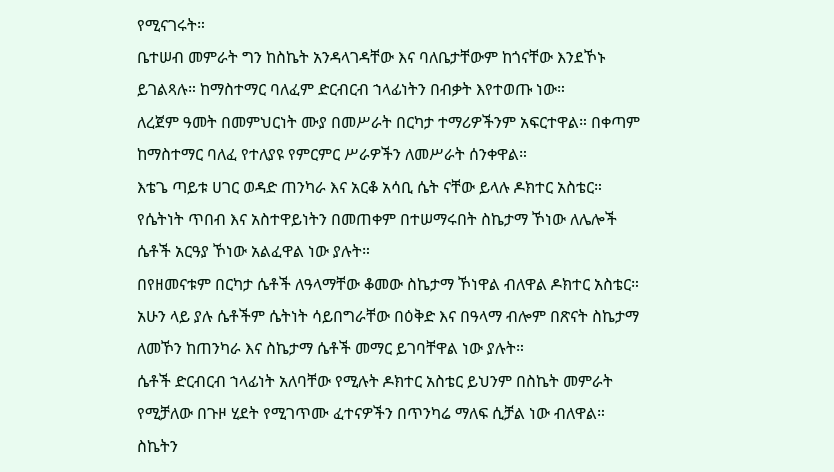የሚናገሩት።
ቤተሠብ መምራት ግን ከስኬት አንዳላገዳቸው እና ባለቤታቸውም ከጎናቸው እንደኾኑ ይገልጻሉ። ከማስተማር ባለፈም ድርብርብ ኀላፊነትን በብቃት እየተወጡ ነው።
ለረጀም ዓመት በመምህርነት ሙያ በመሥራት በርካታ ተማሪዎችንም አፍርተዋል። በቀጣም ከማስተማር ባለፈ የተለያዩ የምርምር ሥራዎችን ለመሥራት ሰንቀዋል።
እቴጌ ጣይቱ ሀገር ወዳድ ጠንካራ እና አርቆ አሳቢ ሴት ናቸው ይላሉ ዶክተር አስቴር። የሴትነት ጥበብ እና አስተዋይነትን በመጠቀም በተሠማሩበት ስኬታማ ኾነው ለሌሎች ሴቶች አርዓያ ኾነው አልፈዋል ነው ያሉት።
በየዘመናቱም በርካታ ሴቶች ለዓላማቸው ቆመው ስኬታማ ኾነዋል ብለዋል ዶክተር አስቴር። አሁን ላይ ያሉ ሴቶችም ሴትነት ሳይበግራቸው በዕቅድ እና በዓላማ ብሎም በጽናት ስኬታማ ለመኾን ከጠንካራ እና ስኬታማ ሴቶች መማር ይገባቸዋል ነው ያሉት።
ሴቶች ድርብርብ ኀላፊነት አለባቸው የሚሉት ዶክተር አስቴር ይህንም በስኬት መምራት የሚቻለው በጉዞ ሂደት የሚገጥሙ ፈተናዎችን በጥንካሬ ማለፍ ሲቻል ነው ብለዋል።
ስኬትን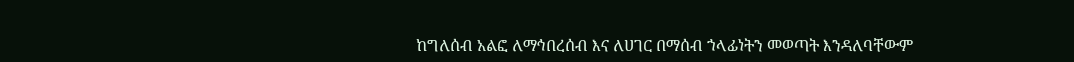ከግለሰብ አልፎ ለማኅበረሰብ እና ለሀገር በማሰብ ኀላፊነትን መወጣት እንዳለባቸውም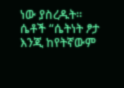ነው ያስረዱት።
ሴቶች “ሴትነት ፆታ እንጂ ከየትኛውም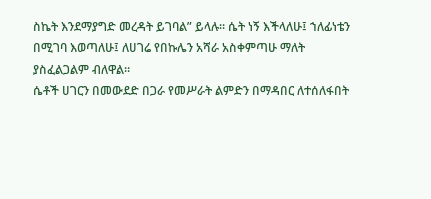ስኬት እንደማያግድ መረዳት ይገባል” ይላሉ። ሴት ነኝ እችላለሁ፤ ኀለፊነቴን በሚገባ እወጣለሁ፤ ለሀገሬ የበኩሌን አሻራ አስቀምጣሁ ማለት ያስፈልጋልም ብለዋል።
ሴቶች ሀገርን በመውደድ በጋራ የመሥራት ልምድን በማዳበር ለተሰለፋበት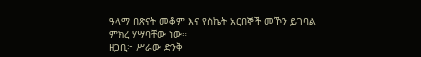ዓላማ በጽናት መቆም እና የስኬት አርበኞች መኾን ይገባል ምክረ ሃሣባቸው ነው።
ዘጋቢ፦ ሥራው ድንቅ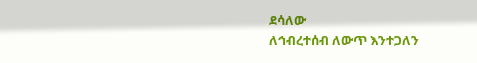ደሳለው
ለኅብረተሰብ ለውጥ እንተጋለን